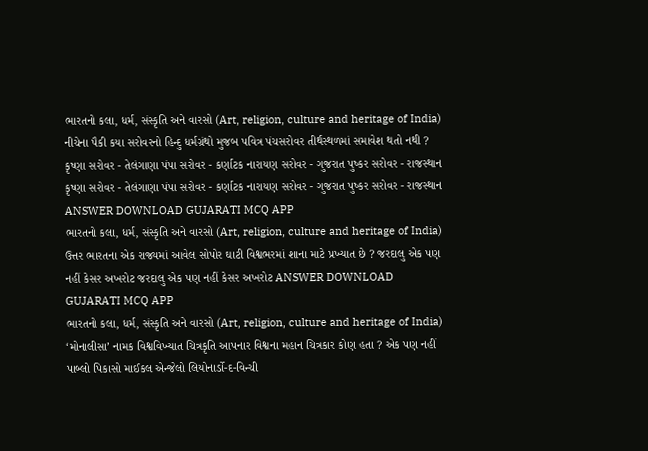ભારતનો કલા, ધર્મ, સંસ્કૃતિ અને વારસો (Art, religion, culture and heritage of India) નીચેના પૈકી કયા સરોવરનો હિન્દુ ધર્મગ્રંથો મુજબ પવિત્ર પંચસરોવર તીર્થસ્થળમાં સમાવેશ થતો નથી ? કૃષ્ણા સરોવર - તેલંગાણા પંપા સરોવર - કર્ણાટક નારાયણ સરોવર - ગુજરાત પુષ્કર સરોવર - રાજસ્થાન કૃષ્ણા સરોવર - તેલંગાણા પંપા સરોવર - કર્ણાટક નારાયણ સરોવર - ગુજરાત પુષ્કર સરોવર - રાજસ્થાન ANSWER DOWNLOAD GUJARATI MCQ APP
ભારતનો કલા, ધર્મ, સંસ્કૃતિ અને વારસો (Art, religion, culture and heritage of India) ઉત્તર ભારતના એક રાજ્યમાં આવેલ સોપોર ઘાટી વિશ્વભરમાં શાના માટે પ્રખ્યાત છે ? જરદાલુ એક પણ નહીં કેસર અખરોટ જરદાલુ એક પણ નહીં કેસર અખરોટ ANSWER DOWNLOAD GUJARATI MCQ APP
ભારતનો કલા, ધર્મ, સંસ્કૃતિ અને વારસો (Art, religion, culture and heritage of India) ‘મોનાલીસા’ નામક વિશ્વવિખ્યાત ચિત્રકૃતિ આપનાર વિશ્વના મહાન ચિત્રકાર કોણ હતા ? એક પણ નહીં પાબ્લો પિકાસો માઈકલ એન્જેલો લિયોનાર્ડો-દ-વિન્ચી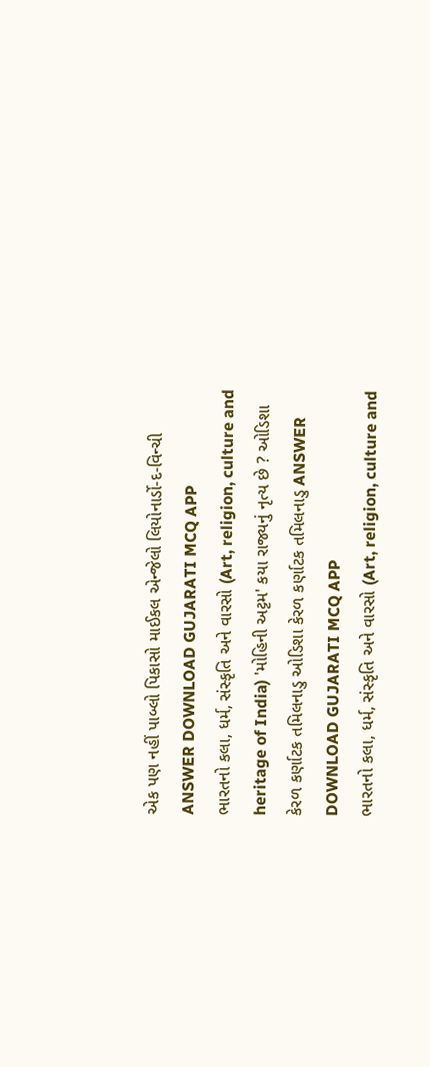એક પણ નહીં પાબ્લો પિકાસો માઈકલ એન્જેલો લિયોનાર્ડો-દ-વિન્ચી ANSWER DOWNLOAD GUJARATI MCQ APP
ભારતનો કલા, ધર્મ, સંસ્કૃતિ અને વારસો (Art, religion, culture and heritage of India) 'મોહિની અટ્ટમ' કયા રાજ્યનું નૃત્ય છે ? ઓડિશા કેરળ કર્ણાટક તમિલનાડુ ઓડિશા કેરળ કર્ણાટક તમિલનાડુ ANSWER DOWNLOAD GUJARATI MCQ APP
ભારતનો કલા, ધર્મ, સંસ્કૃતિ અને વારસો (Art, religion, culture and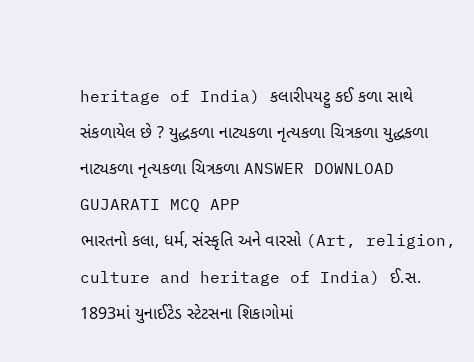heritage of India) કલારીપયટ્ટુ કઈ કળા સાથે સંકળાયેલ છે ? યુદ્ધકળા નાટ્યકળા નૃત્યકળા ચિત્રકળા યુદ્ધકળા નાટ્યકળા નૃત્યકળા ચિત્રકળા ANSWER DOWNLOAD GUJARATI MCQ APP
ભારતનો કલા, ધર્મ, સંસ્કૃતિ અને વારસો (Art, religion, culture and heritage of India) ઈ.સ. 1893માં યુનાઈટેડ સ્ટેટસના શિકાગોમાં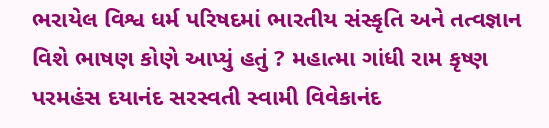ભરાયેલ વિશ્વ ધર્મ પરિષદમાં ભારતીય સંસ્કૃતિ અને તત્વજ્ઞાન વિશે ભાષણ કોણે આપ્યું હતું ? મહાત્મા ગાંધી રામ કૃષ્ણ પરમહંસ દયાનંદ સરસ્વતી સ્વામી વિવેકાનંદ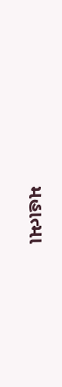મહાત્મા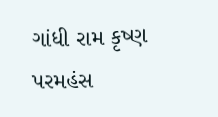ગાંધી રામ કૃષ્ણ પરમહંસ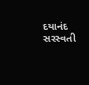દયાનંદ સરસ્વતી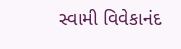સ્વામી વિવેકાનંદ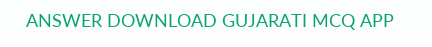ANSWER DOWNLOAD GUJARATI MCQ APP